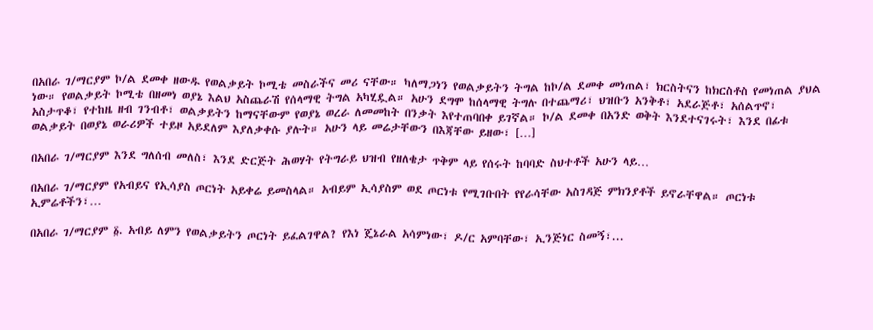በአበራ ገ/ማርያም ኮ/ል ደመቀ ዘውዱ የወልቃይት ኮሚቴ መስራችና መሪ ናቸው። ካለማጋነን የወልቃይትን ትግል ከኮ/ል ደመቀ መነጠል፣ ክርስትናን ከክርስቶስ የመነጠል ያህል ነው። የወልቃይት ኮሚቴ በዘመነ ወያኔ እልህ አስጨራሽ የሰላማዊ ትግል አካሂዷል። አሁን ደግሞ ከሰላማዊ ትግሉ በተጨማሪ፣ ህዝቡን አንቅቶ፣ አደራጅቶ፣ አሰልጥኖ፣ አስታጥቆ፣ የተከዜ ዘብ ገንብቶ፣ ወልቃይትን ከማናቸውም የወያኔ ወረራ ለመመከት በንቃት እየተጠባበቀ ይገኛል። ኮ/ል ደመቀ በአንድ ወቅት እንደተናገሩት፣ እንደ በፊቱ ወልቃይት በወያኔ ወራሪዎች ተይዞ አይደለም እያለቃቀሱ ያሉት። አሁን ላይ መሬታቸውን በእጃቸው ይዘው፣ […]

በአበራ ገ/ማርያም እንደ ግለሰብ መለስ፣ እንደ ድርጅት ሕወሃት የትግራይ ህዝብ የዘለቄታ ጥቅም ላይ የሰሩት ከባባድ ስህተቶች አሁን ላይ…

በአበራ ገ/ማርያም የአብይና የኢሳያስ ጦርነት አይቀሬ ይመስላል። አብይም ኢሳያስም ወደ ጦርነቱ የሚገቡበት የየራሳቸው አስገዳጅ ምክንያቶች ይኖራቸዋል። ጦርነቱ ኢምሬቶችን፣…

በአበራ ገ/ማርያም ፩. አብይ ለምን የወልቃይትን ጦርነት ይፈልገዋል? የእነ ጄኔራል አሳምነው፣ ዶ/ር አምባቸው፣ ኢንጅነር ስመኝ፣...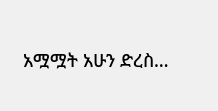አሟሟት አሁን ድረስ…